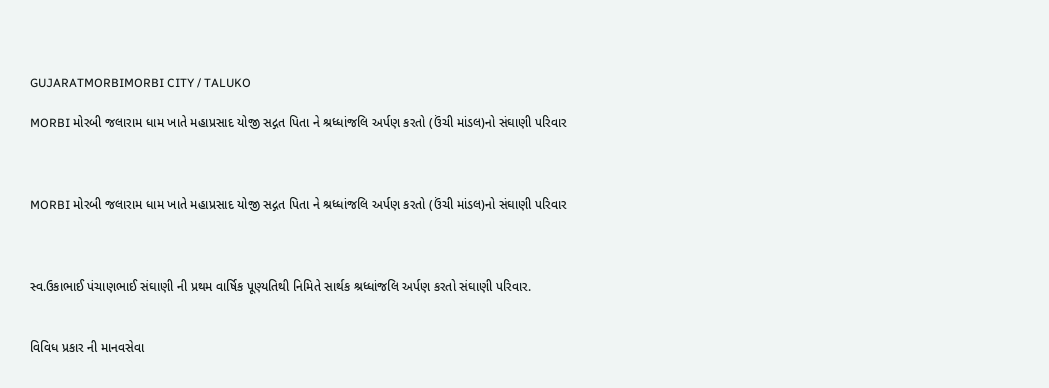GUJARATMORBIMORBI CITY / TALUKO

MORBI મોરબી જલારામ ધામ ખાતે મહાપ્રસાદ યોજી સદ્ગત પિતા ને શ્રધ્ધાંજલિ અર્પણ કરતો (ઉંચી માંડલ)નો સંઘાણી પરિવાર



MORBI મોરબી જલારામ ધામ ખાતે મહાપ્રસાદ યોજી સદ્ગત પિતા ને શ્રધ્ધાંજલિ અર્પણ કરતો (ઉંચી માંડલ)નો સંઘાણી પરિવાર



સ્વ.ઉકાભાઈ પંચાણભાઈ સંઘાણી ની પ્રથમ વાર્ષિક પૂણ્યતિથી નિમિતે સાર્થક શ્રધ્ધાંજલિ અર્પણ કરતો સંઘાણી પરિવાર.


વિવિધ પ્રકાર ની માનવસેવા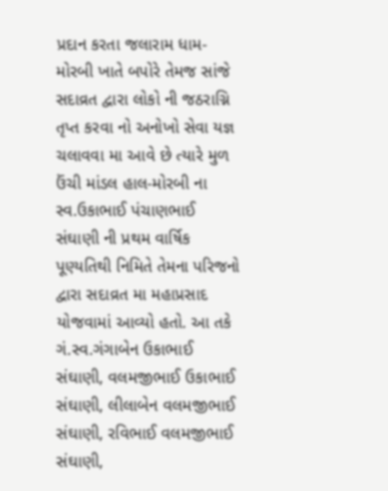પ્રદાન કરતા જલારામ ધામ-મોરબી ખાતે બપોરે તેમજ સાંજે સદાવ્રત દ્વારા લોકો ની જઠરાગ્નિ તૃપ્ત કરવા નો અનોખો સેવા યજ્ઞ ચલાવવા મા આવે છે ત્યારે મુળ ઉંચી માંડલ હાલ-મોરબી ના સ્વ.ઉકાભાઈ પંચાણભાઈ સંઘાણી ની પ્રથમ વાર્ષિક પૂણ્યતિથી નિમિતે તેમના પરિજનો દ્વારા સદાવ્રત મા મહાપ્રસાદ યોજવામાં આવ્યો હતો. આ તકે ગં.સ્વ.ગંગાબેન ઉકાભાઈ સંઘાણી, વલમજીભાઈ ઉકાભાઈ સંઘાણી, લીલાબેન વલમજીભાઈ સંઘાણી, રવિભાઈ વલમજીભાઈ સંઘાણી,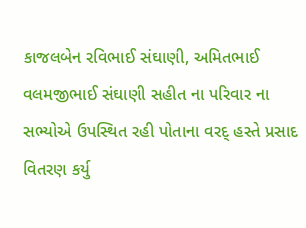કાજલબેન રવિભાઈ સંઘાણી, અમિતભાઈ વલમજીભાઈ સંઘાણી સહીત ના પરિવાર ના સભ્યોએ ઉપસ્થિત રહી પોતાના વરદ્ હસ્તે પ્રસાદ વિતરણ કર્યુ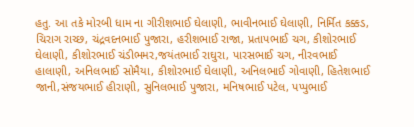હતુ. આ તકે મોરબી ધામ ના ગીરીશભાઈ ઘેલાણી, ભાવીનભાઈ ઘેલાણી, નિર્મિત કક્કડ, ચિરાગ રાચ્છ, ચંદ્રવદનભાઈ પુજારા, હરીશભાઈ રાજા, પ્રતાપભાઈ ચગ, કીશોરભાઈ ઘેલાણી, કીશોરભાઈ ચંડીભમર,જયંતભાઈ રાઘુરા, પારસભાઈ ચગ, નીરવભાઈ હાલાણી, અનિલભાઈ સોમૈયા, કીશોરભાઈ ઘેલાણી, અનિલભાઈ ગોવાણી, હિતેશભાઈ જાની,સંજયભાઈ હીરાણી, સુનિલભાઈ પુજારા, મનિષભાઈ પટેલ, પપ્પુભાઈ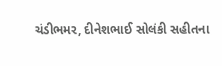ચંડીભમર, દીનેશભાઈ સોલંકી સહીતના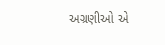અગ્રણીઓ એ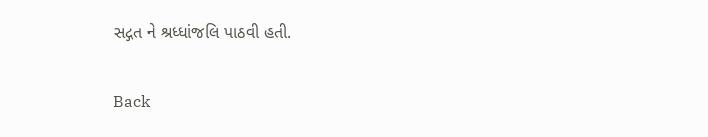સદ્ગત ને શ્રધ્ધાંજલિ પાઠવી હતી.

Back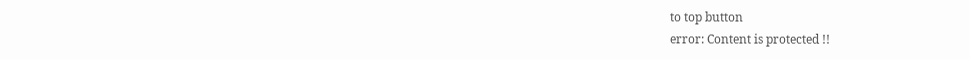to top button
error: Content is protected !!